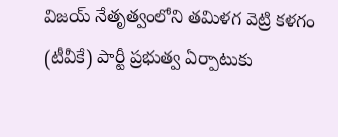విజయ్ నేతృత్వంలోని తమిళగ వెట్రి కళగం (టీవీకే) పార్టీ ప్రభుత్వ ఏర్పాటుకు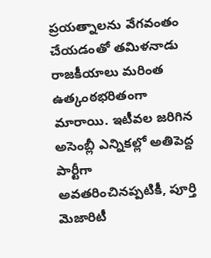ప్రయత్నాలను వేగవంతం చేయడంతో తమిళనాడు రాజకీయాలు మరింత ఉత్కంఠభరితంగా మారాయి. ఇటీవల జరిగిన అసెంబ్లీ ఎన్నికల్లో అతిపెద్ద పార్టీగా అవతరించినప్పటికీ, పూర్తి మెజారిటీ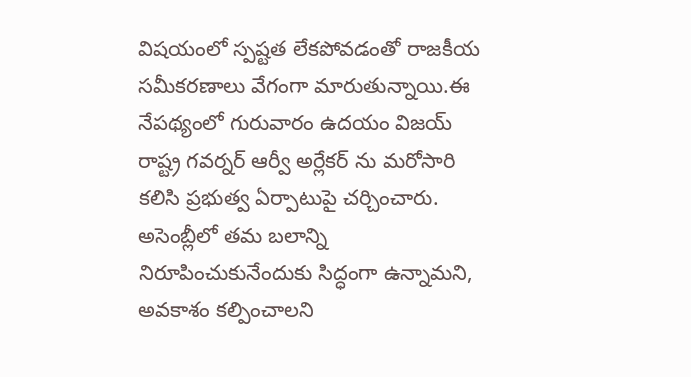విషయంలో స్పష్టత లేకపోవడంతో రాజకీయ సమీకరణాలు వేగంగా మారుతున్నాయి.ఈ నేపథ్యంలో గురువారం ఉదయం విజయ్ రాష్ట్ర గవర్నర్ ఆర్వీ అర్లేకర్ ను మరోసారి కలిసి ప్రభుత్వ ఏర్పాటుపై చర్చించారు. అసెంబ్లీలో తమ బలాన్ని నిరూపించుకునేందుకు సిద్ధంగా ఉన్నామని, అవకాశం కల్పించాలని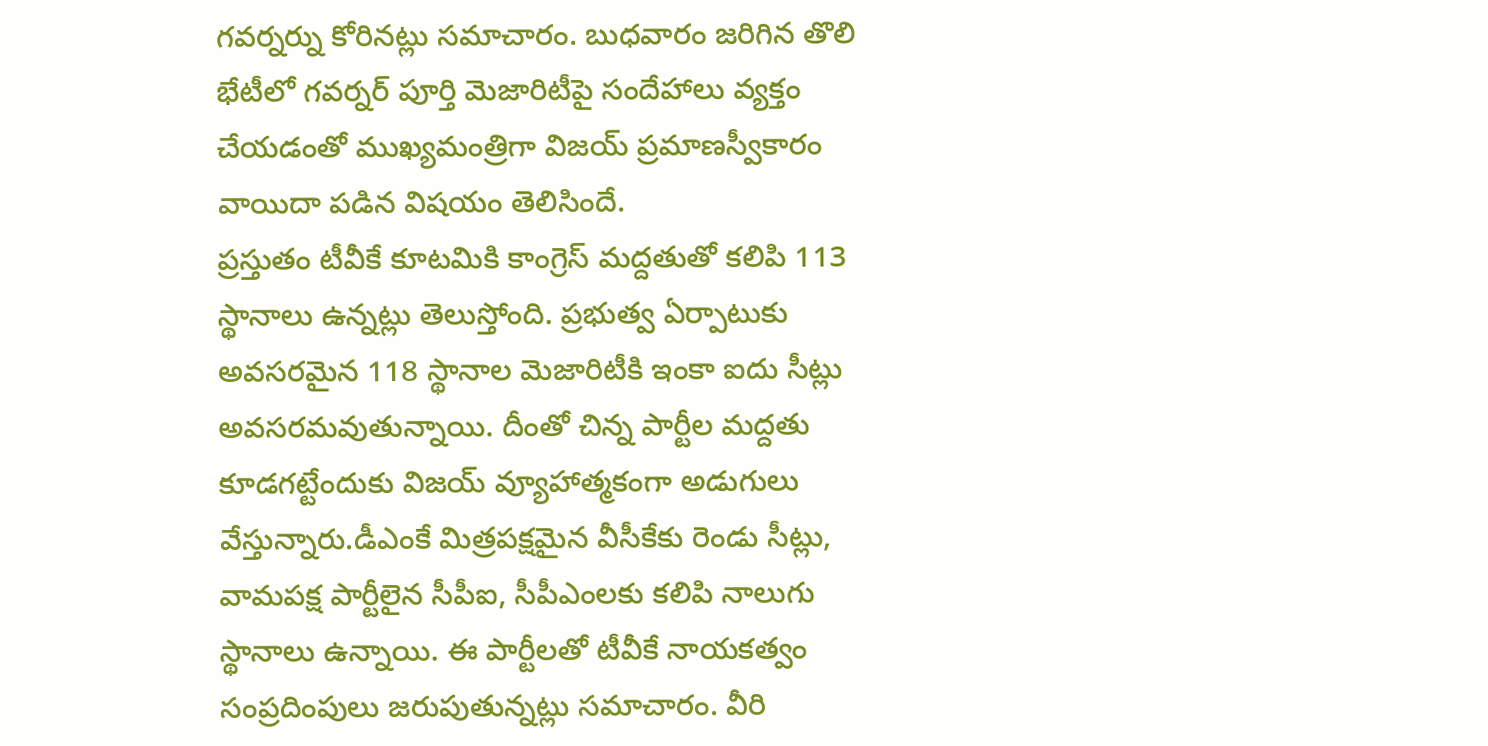గవర్నర్ను కోరినట్లు సమాచారం. బుధవారం జరిగిన తొలి భేటీలో గవర్నర్ పూర్తి మెజారిటీపై సందేహాలు వ్యక్తం చేయడంతో ముఖ్యమంత్రిగా విజయ్ ప్రమాణస్వీకారం వాయిదా పడిన విషయం తెలిసిందే.
ప్రస్తుతం టీవీకే కూటమికి కాంగ్రెస్ మద్దతుతో కలిపి 113 స్థానాలు ఉన్నట్లు తెలుస్తోంది. ప్రభుత్వ ఏర్పాటుకు అవసరమైన 118 స్థానాల మెజారిటీకి ఇంకా ఐదు సీట్లు అవసరమవుతున్నాయి. దీంతో చిన్న పార్టీల మద్దతు కూడగట్టేందుకు విజయ్ వ్యూహాత్మకంగా అడుగులు వేస్తున్నారు.డీఎంకే మిత్రపక్షమైన వీసీకేకు రెండు సీట్లు, వామపక్ష పార్టీలైన సీపీఐ, సీపీఎంలకు కలిపి నాలుగు స్థానాలు ఉన్నాయి. ఈ పార్టీలతో టీవీకే నాయకత్వం సంప్రదింపులు జరుపుతున్నట్లు సమాచారం. వీరి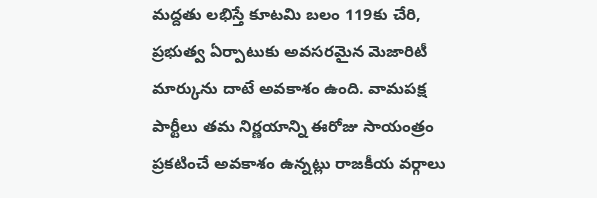మద్దతు లభిస్తే కూటమి బలం 119కు చేరి, ప్రభుత్వ ఏర్పాటుకు అవసరమైన మెజారిటీ మార్కును దాటే అవకాశం ఉంది. వామపక్ష పార్టీలు తమ నిర్ణయాన్ని ఈరోజు సాయంత్రం ప్రకటించే అవకాశం ఉన్నట్లు రాజకీయ వర్గాలు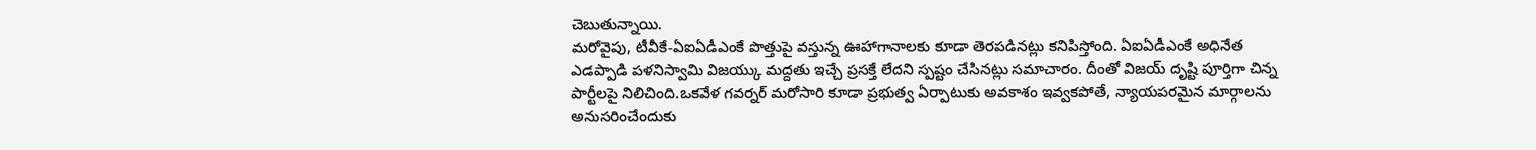చెబుతున్నాయి.
మరోవైపు, టీవీకే-ఏఐఏడీఎంకే పొత్తుపై వస్తున్న ఊహాగానాలకు కూడా తెరపడినట్లు కనిపిస్తోంది. ఏఐఏడీఎంకే అధినేత ఎడప్పాడి పళనిస్వామి విజయ్కు మద్దతు ఇచ్చే ప్రసక్తే లేదని స్పష్టం చేసినట్లు సమాచారం. దీంతో విజయ్ దృష్టి పూర్తిగా చిన్న పార్టీలపై నిలిచింది.ఒకవేళ గవర్నర్ మరోసారి కూడా ప్రభుత్వ ఏర్పాటుకు అవకాశం ఇవ్వకపోతే, న్యాయపరమైన మార్గాలను అనుసరించేందుకు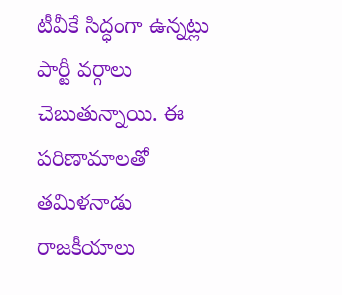టీవీకే సిద్ధంగా ఉన్నట్లు పార్టీ వర్గాలు చెబుతున్నాయి. ఈ పరిణామాలతో తమిళనాడు రాజకీయాలు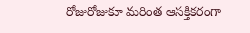రోజురోజుకూ మరింత ఆసక్తికరంగా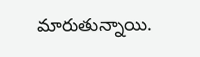మారుతున్నాయి.